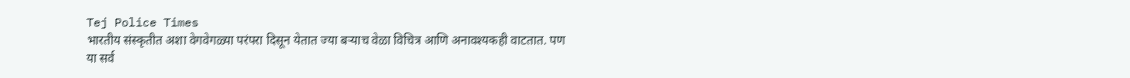Tej Police Times
भारतीय संस्कृतीत अशा वेगवेगळ्या परंपरा दिसून येतात ज्या बऱ्याच वेळा विचित्र आणि अनावश्यकही वाटतात. पण या सर्व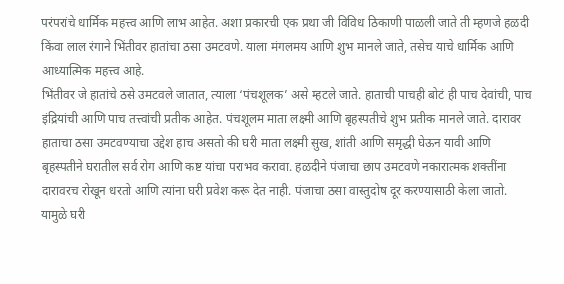परंपरांचे धार्मिक महत्त्व आणि लाभ आहेत. अशा प्रकारची एक प्रथा जी विविध ठिकाणी पाळली जाते ती म्हणजे हळदी किंवा लाल रंगाने भिंतीवर हातांचा ठसा उमटवणे. याला मंगलमय आणि शुभ मानले जाते, तसेच याचे धार्मिक आणि आध्यात्मिक महत्त्व आहे.
भिंतीवर जे हातांचे ठसे उमटवले जातात, त्याला ‘पंचशूलक’ असे म्हटले जाते. हाताची पाचही बोटं ही पाच देवांची, पाच इंद्रियांची आणि पाच तत्त्वांची प्रतीक आहेत. पंचशूलम माता लक्ष्मी आणि बृहस्पतीचे शुभ प्रतीक मानले जाते. दारावर हाताचा ठसा उमटवण्याचा उद्देश हाच असतो की घरी माता लक्ष्मी सुख, शांती आणि समृद्धी घेऊन यावी आणि बृहस्पतीने घरातील सर्व रोग आणि कष्ट यांचा पराभव करावा. हळदीने पंजाचा छाप उमटवणे नकारात्मक शक्तींना दारावरच रोखून धरतो आणि त्यांना घरी प्रवेश करू देत नाही. पंजाचा ठसा वास्तुदोष दूर करण्यासाठी केला जातो. यामुळे घरी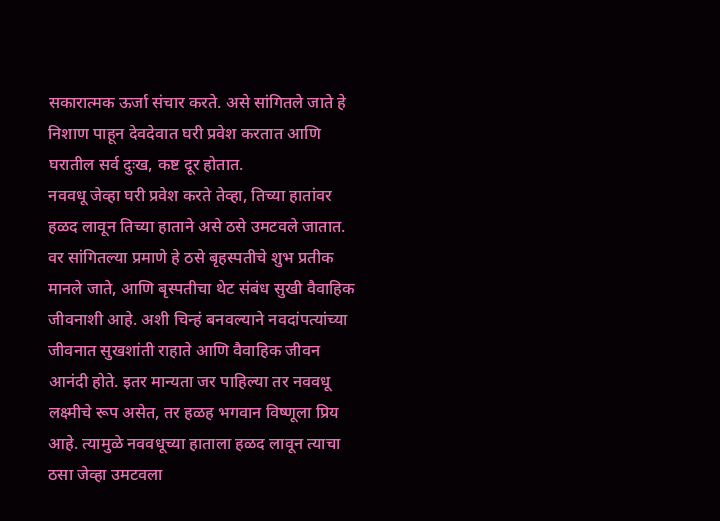सकारात्मक ऊर्जा संचार करते. असे सांगितले जाते हे निशाण पाहून देवदेवात घरी प्रवेश करतात आणि घरातील सर्व दुःख, कष्ट दूर होतात.
नववधू जेव्हा घरी प्रवेश करते तेव्हा, तिच्या हातांवर हळद लावून तिच्या हाताने असे ठसे उमटवले जातात. वर सांगितल्या प्रमाणे हे ठसे बृहस्पतीचे शुभ प्रतीक मानले जाते, आणि बृस्पतीचा थेट संबंध सुखी वैवाहिक जीवनाशी आहे. अशी चिन्हं बनवल्याने नवदांपत्यांच्या जीवनात सुखशांती राहाते आणि वैवाहिक जीवन आनंदी होते. इतर मान्यता जर पाहिल्या तर नववधू लक्ष्मीचे रूप असेत, तर हळह भगवान विष्णूला प्रिय आहे. त्यामुळे नववधूच्या हाताला हळद लावून त्याचा ठसा जेव्हा उमटवला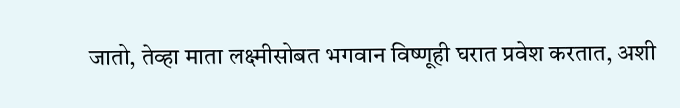जातो, तेव्हा माता लक्ष्मीसोबत भगवान विष्णूही घरात प्रवेश करतात, अशी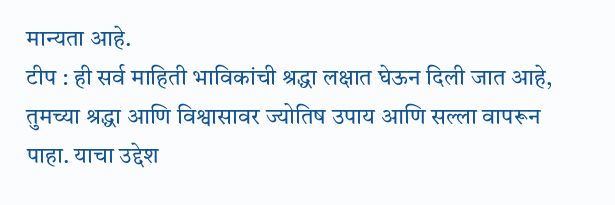मान्यता आहे.
टीप : ही सर्व माहिती भाविकांची श्रद्धा लक्षात घेऊन दिली जात आहे, तुमच्या श्रद्धा आणि विश्वासावर ज्योतिष उपाय आणि सल्ला वापरून पाहा. याचा उद्देश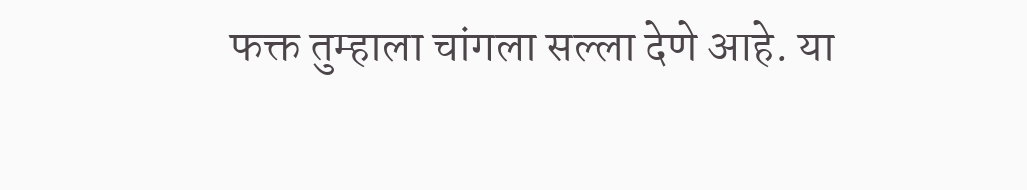फक्त तुम्हाला चांगला सल्ला देणे आहे. या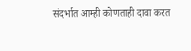संदर्भात आम्ही कोणताही दावा करत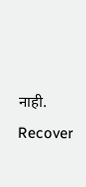नाही.
Recover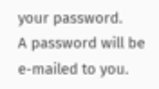your password.
A password will be e-mailed to you.